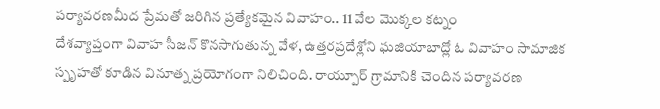పర్యావరణమీద ప్రేమతో జరిగిన ప్రత్యేకమైన వివాహం.. 11 వేల మొక్కల కట్నం
దేశవ్యాప్తంగా వివాహ సీజన్ కొనసాగుతున్న వేళ, ఉత్తరప్రదేశ్లోని ఘజియాబాద్లో ఓ వివాహం సామాజిక స్పృహతో కూడిన వినూత్న ప్రయోగంగా నిలిచింది. రాయ్పూర్ గ్రామానికి చెందిన పర్యావరణ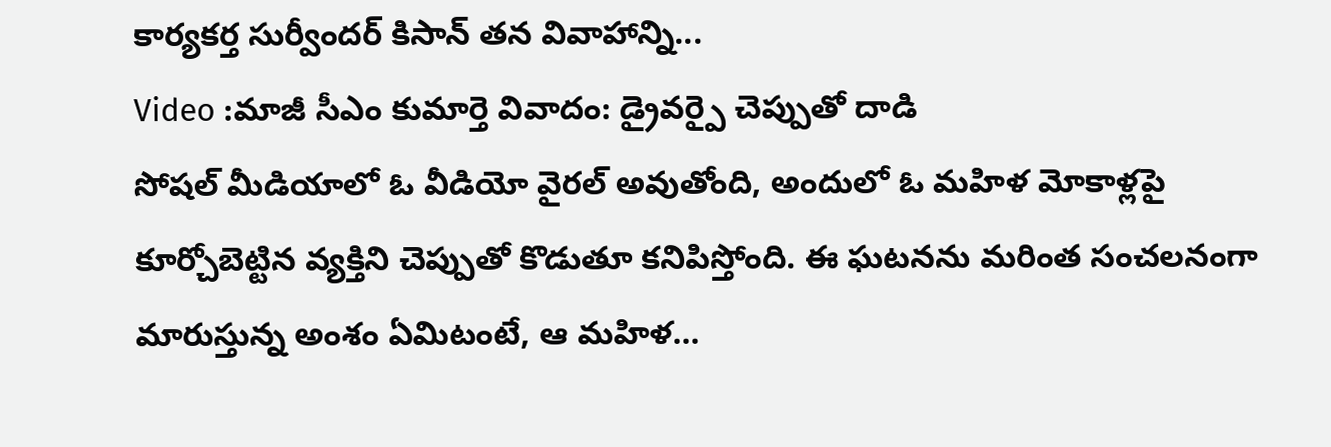కార్యకర్త సుర్వీందర్ కిసాన్ తన వివాహాన్ని...
Video :మాజీ సీఎం కుమార్తె వివాదం: డ్రైవర్పై చెప్పుతో దాడి
సోషల్ మీడియాలో ఓ వీడియో వైరల్ అవుతోంది, అందులో ఓ మహిళ మోకాళ్లపై కూర్చోబెట్టిన వ్యక్తిని చెప్పుతో కొడుతూ కనిపిస్తోంది. ఈ ఘటనను మరింత సంచలనంగా మారుస్తున్న అంశం ఏమిటంటే, ఆ మహిళ...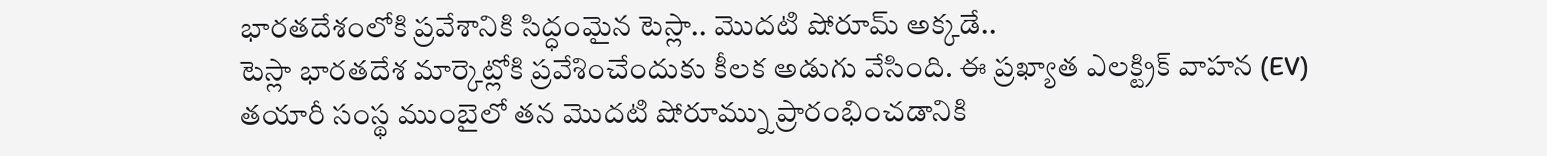భారతదేశంలోకి ప్రవేశానికి సిద్ధంమైన టెస్లా.. మొదటి షోరూమ్ అక్కడే..
టెస్లా భారతదేశ మార్కెట్లోకి ప్రవేశించేందుకు కీలక అడుగు వేసింది. ఈ ప్రఖ్యాత ఎలక్ట్రిక్ వాహన (EV) తయారీ సంస్థ ముంబైలో తన మొదటి షోరూమ్ను ప్రారంభించడానికి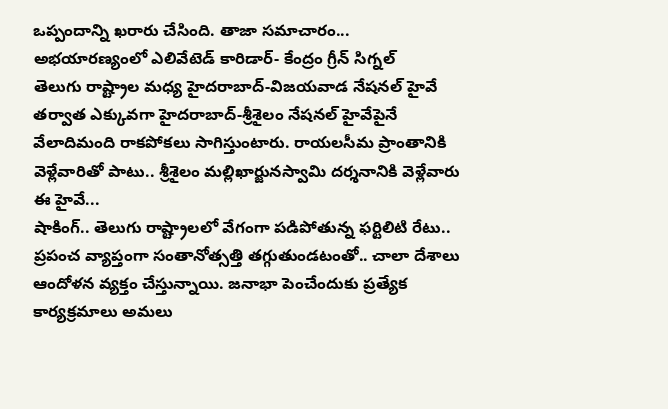ఒప్పందాన్ని ఖరారు చేసింది. తాజా సమాచారం...
అభయారణ్యంలో ఎలివేటెడ్ కారిడార్- కేంద్రం గ్రీన్ సిగ్నల్
తెలుగు రాష్ట్రాల మధ్య హైదరాబాద్-విజయవాడ నేషనల్ హైవే తర్వాత ఎక్కువగా హైదరాబాద్-శ్రీశైలం నేషనల్ హైవేపైనే వేలాదిమంది రాకపోకలు సాగిస్తుంటారు. రాయలసీమ ప్రాంతానికి వెళ్లేవారితో పాటు.. శ్రీశైలం మల్లిఖార్జునస్వామి దర్శనానికి వెళ్లేవారు ఈ హైవే...
షాకింగ్.. తెలుగు రాష్ట్రాలలో వేగంగా పడిపోతున్న ఫర్టిలిటి రేటు..
ప్రపంచ వ్యాప్తంగా సంతానోత్సత్తి తగ్గుతుండటంతో.. చాలా దేశాలు ఆందోళన వ్యక్తం చేస్తున్నాయి. జనాభా పెంచేందుకు ప్రత్యేక కార్యక్రమాలు అమలు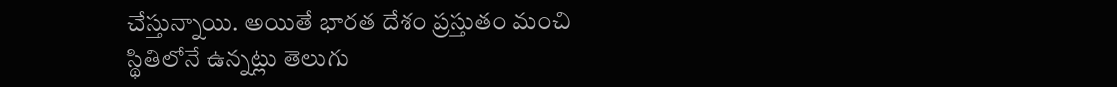చేస్తున్నాయి. అయితే భారత దేశం ప్రస్తుతం మంచి స్థితిలోనే ఉన్నట్లు తెలుగు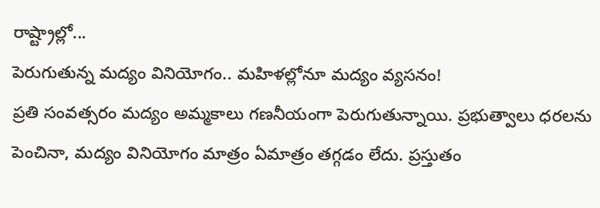రాష్ట్రాల్లో...
పెరుగుతున్న మద్యం వినియోగం.. మహిళల్లోనూ మద్యం వ్యసనం!
ప్రతి సంవత్సరం మద్యం అమ్మకాలు గణనీయంగా పెరుగుతున్నాయి. ప్రభుత్వాలు ధరలను పెంచినా, మద్యం వినియోగం మాత్రం ఏమాత్రం తగ్గడం లేదు. ప్రస్తుతం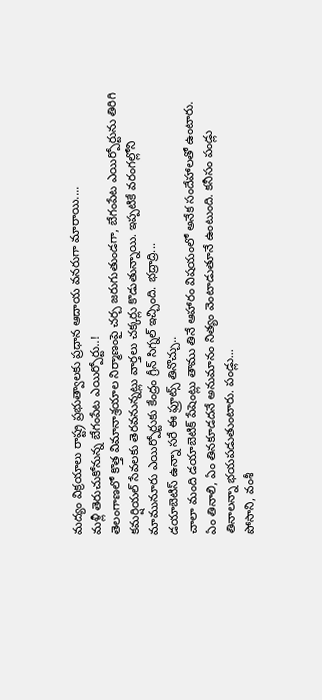మద్యం విక్రయాలు రాష్ట్ర ప్రభుత్వాలకు ప్రధాన ఆదాయ వనరుగా మారాయి....
మళ్లీ తెరుచుకోనున్న బేగంపేట ఎయిర్పోర్టు..!
తెలంగాణలో కొత్త విమానాశ్రయాల నిర్మాణంపై చర్చ జరుగుతుండగా, బేగంపేట ఎయిర్పోర్టును తిరిగి కమర్షియల్ సేవలకు తెరవనున్నట్లు వార్తలు చక్కర్లు కొడుతున్నాయి. ఇప్పటికే వరంగల్లోని మామునూరు ఎయిర్పోర్టుకు కేంద్రం గ్రీన్ సిగ్నల్ ఇచ్చింది. భద్రాద్రి...
డయాబెటిస్ ఉన్నా సరే ఈ ఫ్రూట్స్ తినొచ్చు..
చాలా మంది డయాబెటిక్ పేషెంట్లు తాము తినే ఆహారం విషయంలో అనేక సందేహాలతో ఉంటారు. ఏం తినాలి, ఏం తినకూడదనే అనుమానం నిత్యం వెంటాడుతూనే ఉంటుంది. కనీసం పండ్లు తినాలన్నా భయపడుతుంటారు. పండ్లు...
పోసాని, వంశీ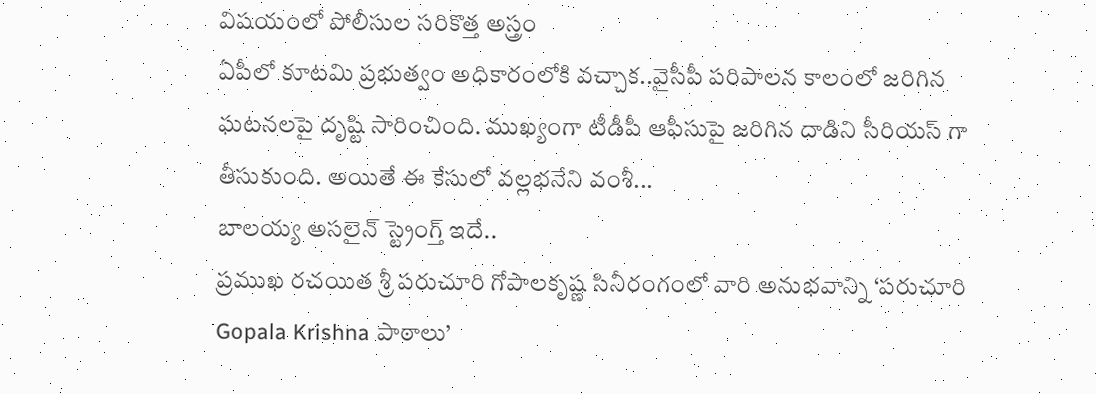విషయంలో పోలీసుల సరికొత్త అస్త్రం
ఏపీలో కూటమి ప్రభుత్వం అధికారంలోకి వచ్చాక..వైసీపీ పరిపాలన కాలంలో జరిగిన ఘటనలపై దృష్టి సారించింది. ముఖ్యంగా టీడీపీ ఆఫీసుపై జరిగిన దాడిని సీరియస్ గా తీసుకుంది. అయితే ఈ కేసులో వల్లభనేని వంశీ...
బాలయ్య అసలైన్ స్ట్రెంగ్త్ ఇదే..
ప్రముఖ రచయిత శ్రీ పరుచూరి గోపాలకృష్ణ సినీరంగంలో వారి అనుభవాన్ని ‘పరుచూరి Gopala Krishna పాఠాలు’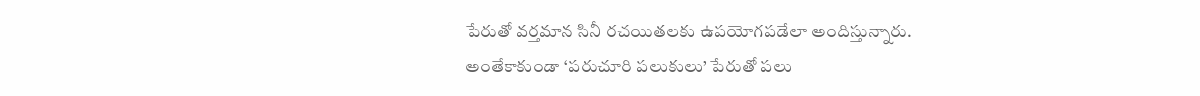పేరుతో వర్తమాన సినీ రచయితలకు ఉపయోగపడేలా అందిస్తున్నారు. అంతేకాకుండా ‘పరుచూరి పలుకులు’ పేరుతో పలు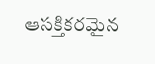ఆసక్తికరమైన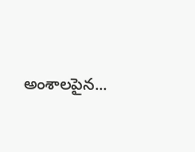అంశాలపైన...